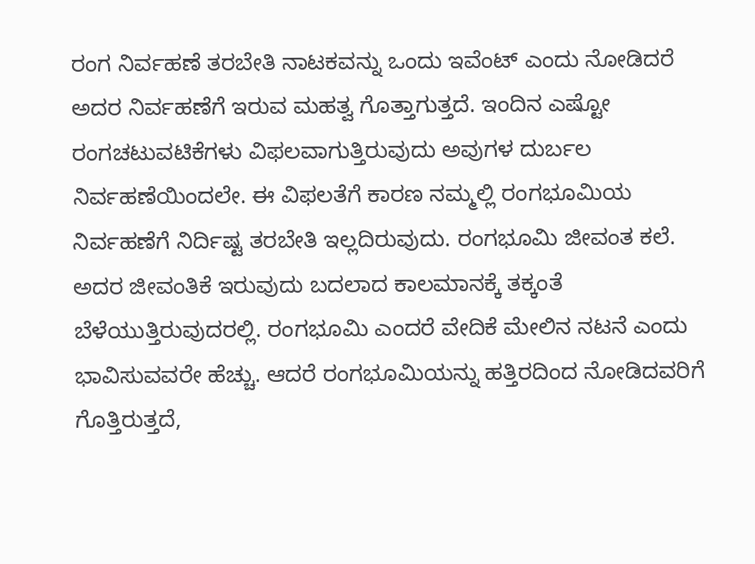ರಂಗ ನಿರ್ವಹಣೆ ತರಬೇತಿ ನಾಟಕವನ್ನು ಒಂದು ಇವೆಂಟ್‌ ಎಂದು ನೋಡಿದರೆ ಅದರ ನಿರ್ವಹಣೆಗೆ ಇರುವ ಮಹತ್ವ ಗೊತ್ತಾಗುತ್ತದೆ. ಇಂದಿನ ಎಷ್ಟೋ ರಂಗಚಟುವಟಿಕೆಗಳು ವಿಫಲವಾಗುತ್ತಿರುವುದು ಅವುಗಳ ದುರ್ಬಲ ನಿರ್ವಹಣೆಯಿಂದಲೇ. ಈ ವಿಫಲತೆಗೆ ಕಾರಣ ನಮ್ಮಲ್ಲಿ ರಂಗಭೂಮಿಯ ನಿರ್ವಹಣೆಗೆ ನಿರ್ದಿಷ್ಟ ತರಬೇತಿ ಇಲ್ಲದಿರುವುದು. ರಂಗಭೂಮಿ ಜೀವಂತ ಕಲೆ. ಅದರ ಜೀವಂತಿಕೆ ಇರುವುದು ಬದಲಾದ ಕಾಲಮಾನಕ್ಕೆ ತಕ್ಕಂತೆ ಬೆಳೆಯುತ್ತಿರುವುದರಲ್ಲಿ. ರಂಗಭೂಮಿ ಎಂದರೆ ವೇದಿಕೆ ಮೇಲಿನ ನಟನೆ ಎಂದು ಭಾವಿಸುವವರೇ ಹೆಚ್ಚು. ಆದರೆ ರಂಗಭೂಮಿಯನ್ನು ಹತ್ತಿರದಿಂದ ನೋಡಿದವರಿಗೆ ಗೊತ್ತಿರುತ್ತದೆ,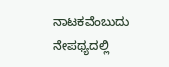ನಾಟಕವೆಂಬುದು ನೇಪಥ್ಯದಲ್ಲಿ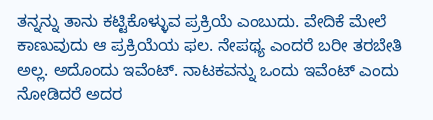ತನ್ನನ್ನು ತಾನು ಕಟ್ಟಿಕೊಳ್ಳುವ ಪ್ರಕ್ರಿಯೆ ಎಂಬುದು. ವೇದಿಕೆ ಮೇಲೆ ಕಾಣುವುದು ಆ ಪ್ರಕ್ರಿಯೆಯ ಫಲ. ನೇಪಥ್ಯ ಎಂದರೆ ಬರೀ ತರಬೇತಿ ಅಲ್ಲ. ಅದೊಂದು ಇವೆಂಟ್‌. ನಾಟಕವನ್ನು ಒಂದು ಇವೆಂಟ್‌ ಎಂದು ನೋಡಿದರೆ ಅದರ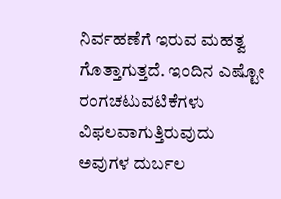ನಿರ್ವಹಣೆಗೆ ಇರುವ ಮಹತ್ವ ಗೊತ್ತಾಗುತ್ತದೆ. ಇಂದಿನ ಎಷ್ಟೋ ರಂಗಚಟುವಟಿಕೆಗಳು ವಿಫಲವಾಗುತ್ತಿರುವುದು ಅವುಗಳ ದುರ್ಬಲ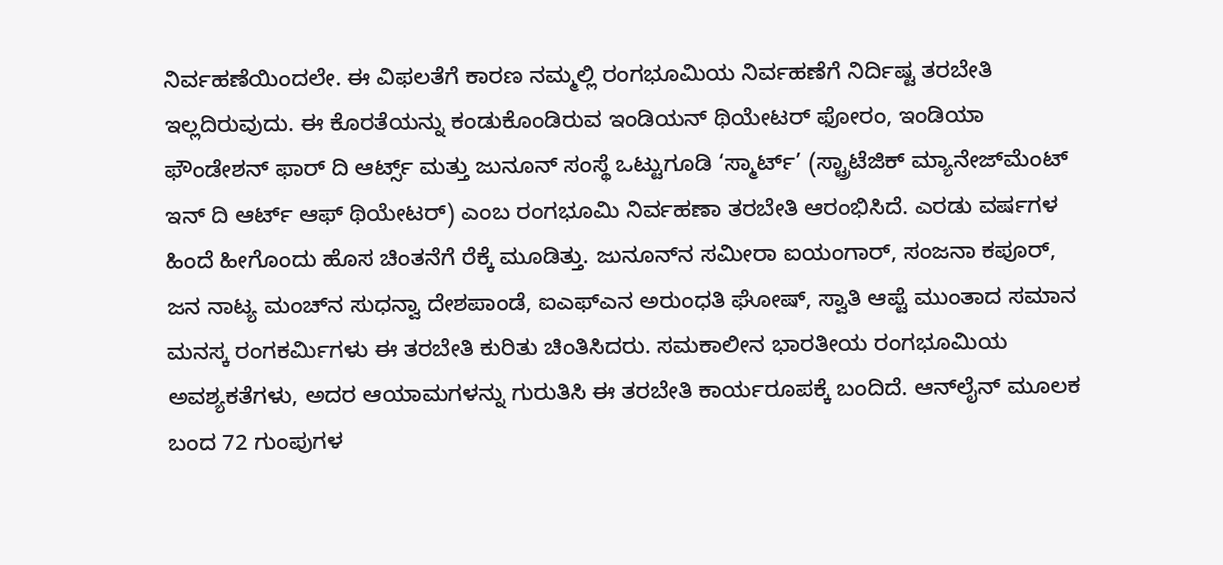ನಿರ್ವಹಣೆಯಿಂದಲೇ. ಈ ವಿಫಲತೆಗೆ ಕಾರಣ ನಮ್ಮಲ್ಲಿ ರಂಗಭೂಮಿಯ ನಿರ್ವಹಣೆಗೆ ನಿರ್ದಿಷ್ಟ ತರಬೇತಿ ಇಲ್ಲದಿರುವುದು. ಈ ಕೊರತೆಯನ್ನು ಕಂಡುಕೊಂಡಿರುವ ಇಂಡಿಯನ್ ಥಿಯೇಟರ್ ಫೋರಂ, ಇಂಡಿಯಾ ಫೌಂಡೇಶನ್ ಫಾರ್ ದಿ ಆರ್ಟ್ಸ್ ಮತ್ತು ಜುನೂನ್ ಸಂಸ್ಥೆ ಒಟ್ಟುಗೂಡಿ ‘ಸ್ಮಾರ್ಟ್’ (ಸ್ಟ್ರಾಟೆಜಿಕ್ ಮ್ಯಾನೇಜ್‌ಮೆಂಟ್ ಇನ್ ದಿ ಆರ್ಟ್‌ ಆಫ್ ಥಿಯೇಟರ್) ಎಂಬ ರಂಗಭೂಮಿ ನಿರ್ವಹಣಾ ತರಬೇತಿ ಆರಂಭಿಸಿದೆ. ಎರಡು ವರ್ಷಗಳ ಹಿಂದೆ ಹೀಗೊಂದು ಹೊಸ ಚಿಂತನೆಗೆ ರೆಕ್ಕೆ ಮೂಡಿತ್ತು. ಜುನೂನ್‌ನ ಸಮೀರಾ ಐಯಂಗಾರ್, ಸಂಜನಾ ಕಪೂರ್, ಜನ ನಾಟ್ಯ ಮಂಚ್‌ನ ಸುಧನ್ವಾ ದೇಶಪಾಂಡೆ, ಐಎಫ್‌ಎನ ಅರುಂಧತಿ ಘೋಷ್, ಸ್ವಾತಿ ಆಪ್ಟೆ ಮುಂತಾದ ಸಮಾನ ಮನಸ್ಕ ರಂಗಕರ್ಮಿಗಳು ಈ ತರಬೇತಿ ಕುರಿತು ಚಿಂತಿಸಿದರು. ಸಮಕಾಲೀನ ಭಾರತೀಯ ರಂಗಭೂಮಿಯ ಅವಶ್ಯಕತೆಗಳು, ಅದರ ಆಯಾಮಗಳನ್ನು ಗುರುತಿಸಿ ಈ ತರಬೇತಿ ಕಾರ್ಯರೂಪಕ್ಕೆ ಬಂದಿದೆ. ಆನ್‌ಲೈನ್‌ ಮೂಲಕ ಬಂದ 72 ಗುಂಪುಗಳ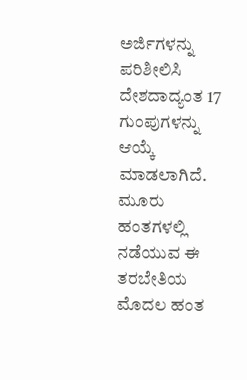ಅರ್ಜಿಗಳನ್ನು ಪರಿಶೀಲಿಸಿ ದೇಶದಾದ್ಯಂತ 17 ಗುಂಪುಗಳನ್ನು ಆಯ್ಕೆ ಮಾಡಲಾಗಿದೆ. ಮೂರು ಹಂತಗಳಲ್ಲಿ ನಡೆಯುವ ಈ ತರಬೇತಿಯ ಮೊದಲ ಹಂತ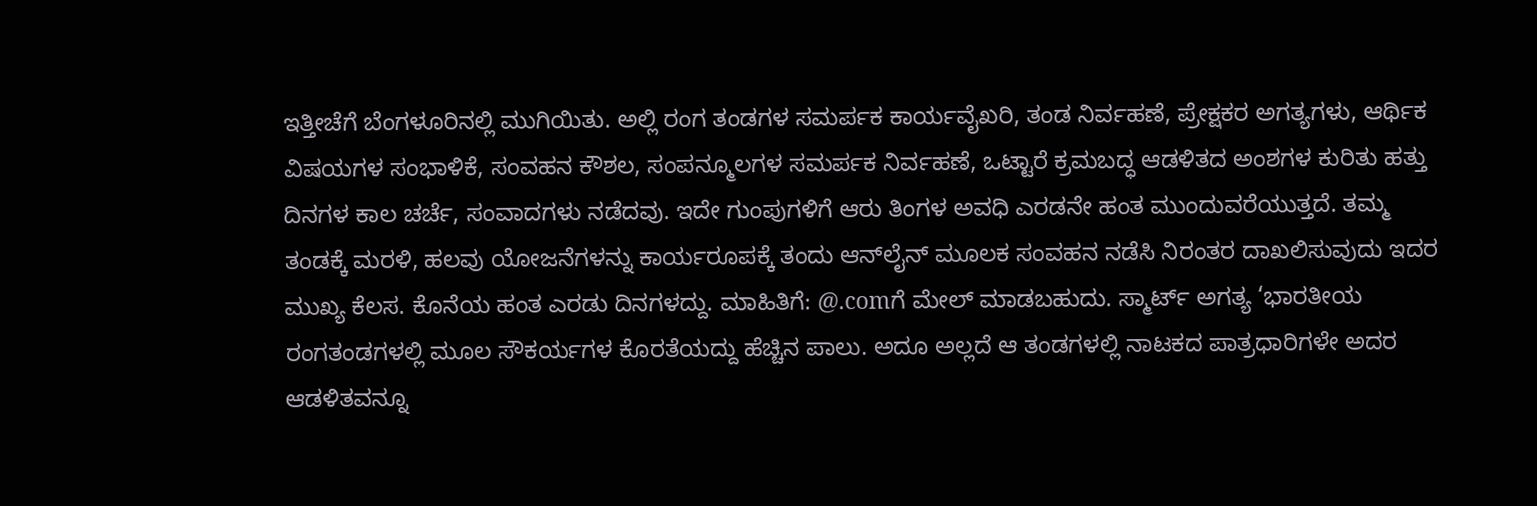ಇತ್ತೀಚೆಗೆ ಬೆಂಗಳೂರಿನಲ್ಲಿ ಮುಗಿಯಿತು. ಅಲ್ಲಿ ರಂಗ ತಂಡಗಳ ಸಮರ್ಪಕ ಕಾರ್ಯವೈಖರಿ, ತಂಡ ನಿರ್ವಹಣೆ, ಪ್ರೇಕ್ಷಕರ ಅಗತ್ಯಗಳು, ಆರ್ಥಿಕ ವಿಷಯಗಳ ಸಂಭಾಳಿಕೆ, ಸಂವಹನ ಕೌಶಲ, ಸಂಪನ್ಮೂಲಗಳ ಸಮರ್ಪಕ ನಿರ್ವಹಣೆ, ಒಟ್ಟಾರೆ ಕ್ರಮಬದ್ಧ ಆಡಳಿತದ ಅಂಶಗಳ ಕುರಿತು ಹತ್ತು ದಿನಗಳ ಕಾಲ ಚರ್ಚೆ, ಸಂವಾದಗಳು ನಡೆದವು. ಇದೇ ಗುಂಪುಗಳಿಗೆ ಆರು ತಿಂಗಳ ಅವಧಿ ಎರಡನೇ ಹಂತ ಮುಂದುವರೆಯುತ್ತದೆ. ತಮ್ಮ ತಂಡಕ್ಕೆ ಮರಳಿ, ಹಲವು ಯೋಜನೆಗಳನ್ನು ಕಾರ್ಯರೂಪಕ್ಕೆ ತಂದು ಆನ್‌ಲೈನ್ ಮೂಲಕ ಸಂವಹನ ನಡೆಸಿ ನಿರಂತರ ದಾಖಲಿಸುವುದು ಇದರ ಮುಖ್ಯ ಕೆಲಸ. ಕೊನೆಯ ಹಂತ ಎರಡು ದಿನಗಳದ್ದು. ಮಾಹಿತಿಗೆ: @.comಗೆ ಮೇಲ್ ಮಾಡಬಹುದು. ಸ್ಮಾರ್ಟ್ ಅಗತ್ಯ ‘ಭಾರತೀಯ ರಂಗತಂಡಗಳಲ್ಲಿ ಮೂಲ ಸೌಕರ್ಯಗಳ ಕೊರತೆಯದ್ದು ಹೆಚ್ಚಿನ ಪಾಲು. ಅದೂ ಅಲ್ಲದೆ ಆ ತಂಡಗಳಲ್ಲಿ ನಾಟಕದ ಪಾತ್ರಧಾರಿಗಳೇ ಅದರ ಆಡಳಿತವನ್ನೂ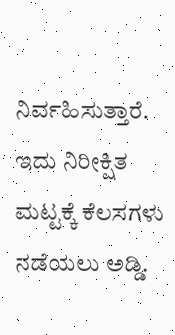ನಿರ್ವಹಿಸುತ್ತಾರೆ. ಇದು ನಿರೀಕ್ಷಿತ ಮಟ್ಟಕ್ಕೆ ಕೆಲಸಗಳು ನಡೆಯಲು ಅಡ್ಡಿ.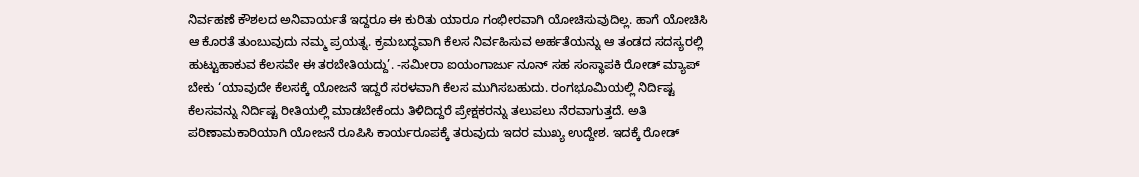ನಿರ್ವಹಣೆ ಕೌಶಲದ ಅನಿವಾರ್ಯತೆ ಇದ್ದರೂ ಈ ಕುರಿತು ಯಾರೂ ಗಂಭೀರವಾಗಿ ಯೋಚಿಸುವುದಿಲ್ಲ. ಹಾಗೆ ಯೋಚಿಸಿ ಆ ಕೊರತೆ ತುಂಬುವುದು ನಮ್ಮ ಪ್ರಯತ್ನ. ಕ್ರಮಬದ್ಧವಾಗಿ ಕೆಲಸ ನಿರ್ವಹಿಸುವ ಅರ್ಹತೆಯನ್ನು ಆ ತಂಡದ ಸದಸ್ಯರಲ್ಲಿ ಹುಟ್ಟುಹಾಕುವ ಕೆಲಸವೇ ಈ ತರಬೇತಿಯದ್ದು’. -ಸಮೀರಾ ಐಯಂಗಾರ್ಜು ನೂನ್ ಸಹ ಸಂಸ್ಥಾಪಕಿ ರೋಡ್ ಮ್ಯಾಪ್ ಬೇಕು ‘ಯಾವುದೇ ಕೆಲಸಕ್ಕೆ ಯೋಜನೆ ಇದ್ದರೆ ಸರಳವಾಗಿ ಕೆಲಸ ಮುಗಿಸಬಹುದು. ರಂಗಭೂಮಿಯಲ್ಲಿ ನಿರ್ದಿಷ್ಟ ಕೆಲಸವನ್ನು ನಿರ್ದಿಷ್ಟ ರೀತಿಯಲ್ಲಿ ಮಾಡಬೇಕೆಂದು ತಿಳಿದಿದ್ದರೆ ಪ್ರೇಕ್ಷಕರನ್ನು ತಲುಪಲು ನೆರವಾಗುತ್ತದೆ. ಅತಿ ಪರಿಣಾಮಕಾರಿಯಾಗಿ ಯೋಜನೆ ರೂಪಿಸಿ ಕಾರ್ಯರೂಪಕ್ಕೆ ತರುವುದು ಇದರ ಮುಖ್ಯ ಉದ್ದೇಶ. ಇದಕ್ಕೆ ರೋಡ್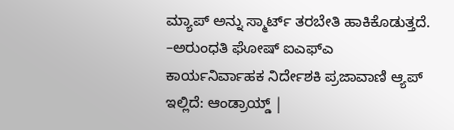ಮ್ಯಾಪ್ ಅನ್ನು ಸ್ಮಾರ್ಟ್‌ ತರಬೇತಿ ಹಾಕಿಕೊಡುತ್ತದೆ. –ಅರುಂಧತಿ ಘೋಷ್ ಐಎಫ್ಎ ಕಾರ್ಯನಿರ್ವಾಹಕ ನಿರ್ದೇಶಕಿ ಪ್ರಜಾವಾಣಿ ಆ್ಯಪ್ ಇಲ್ಲಿದೆ: ಆಂಡ್ರಾಯ್ಡ್ |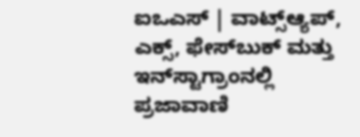ಐಒಎಸ್ | ವಾಟ್ಸ್ಆ್ಯಪ್, ಎಕ್ಸ್, ಫೇಸ್‌ಬುಕ್ ಮತ್ತು ಇನ್‌ಸ್ಟಾಗ್ರಾಂನಲ್ಲಿ ಪ್ರಜಾವಾಣಿ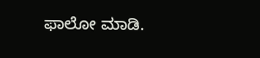ಫಾಲೋ ಮಾಡಿ.